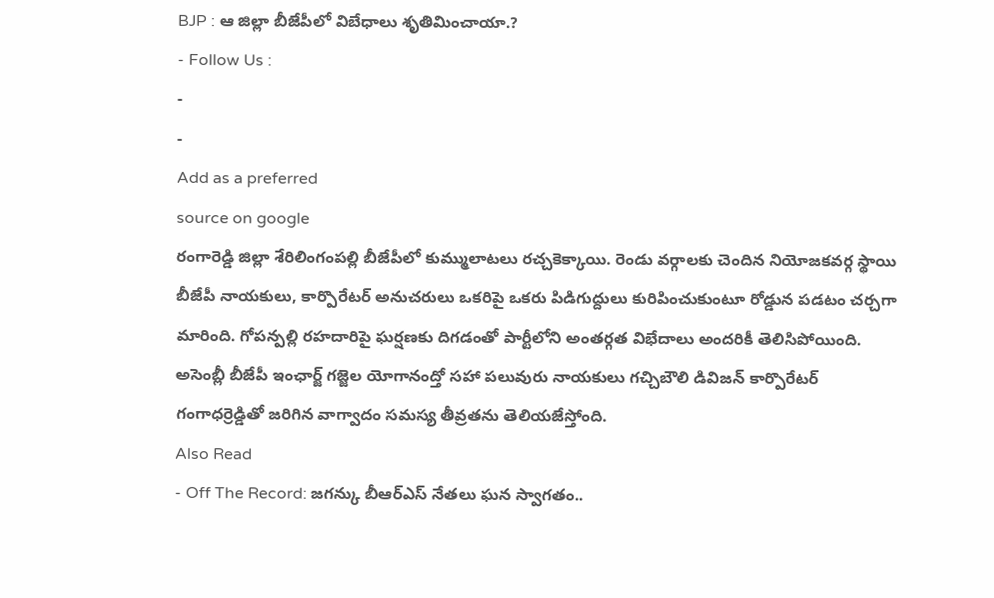BJP : ఆ జిల్లా బీజేపీలో విబేధాలు శృతిమించాయా.?
- Follow Us :
-
-
Add as a preferred
source on google
రంగారెడ్డి జిల్లా శేరిలింగంపల్లి బీజేపీలో కుమ్ములాటలు రచ్చకెక్కాయి. రెండు వర్గాలకు చెందిన నియోజకవర్గ స్థాయి బీజేపీ నాయకులు, కార్పొరేటర్ అనుచరులు ఒకరిపై ఒకరు పిడిగుద్దులు కురిపించుకుంటూ రోడ్డున పడటం చర్చగా మారింది. గోపన్పల్లి రహదారిపై ఘర్షణకు దిగడంతో పార్టీలోని అంతర్గత విభేదాలు అందరికీ తెలిసిపోయింది. అసెంబ్లీ బీజేపీ ఇంఛార్జ్ గజ్జెల యోగానంద్తో సహా పలువురు నాయకులు గచ్చిబౌలి డివిజన్ కార్పొరేటర్ గంగాధర్రెడ్డితో జరిగిన వాగ్వాదం సమస్య తీవ్రతను తెలియజేస్తోంది.
Also Read
- Off The Record: జగన్కు బీఆర్ఎస్ నేతలు ఘన స్వాగతం..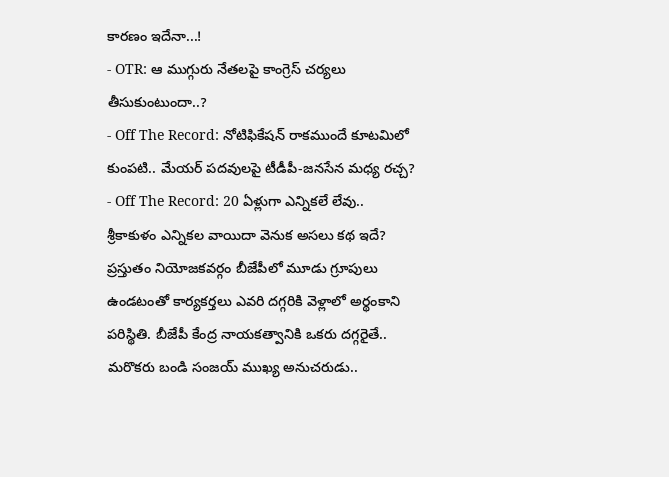కారణం ఇదేనా...!
- OTR: ఆ ముగ్గురు నేతలపై కాంగ్రెస్ చర్యలు తీసుకుంటుందా..?
- Off The Record: నోటిఫికేషన్ రాకముందే కూటమిలో కుంపటి.. మేయర్ పదవులపై టీడీపీ-జనసేన మధ్య రచ్చ?
- Off The Record: 20 ఏళ్లుగా ఎన్నికలే లేవు.. శ్రీకాకుళం ఎన్నికల వాయిదా వెనుక అసలు కథ ఇదే?
ప్రస్తుతం నియోజకవర్గం బీజేపీలో మూడు గ్రూపులు ఉండటంతో కార్యకర్తలు ఎవరి దగ్గరికి వెళ్లాలో అర్థంకాని పరిస్థితి. బీజేపీ కేంద్ర నాయకత్వానికి ఒకరు దగ్గరైతే.. మరొకరు బండి సంజయ్ ముఖ్య అనుచరుడు..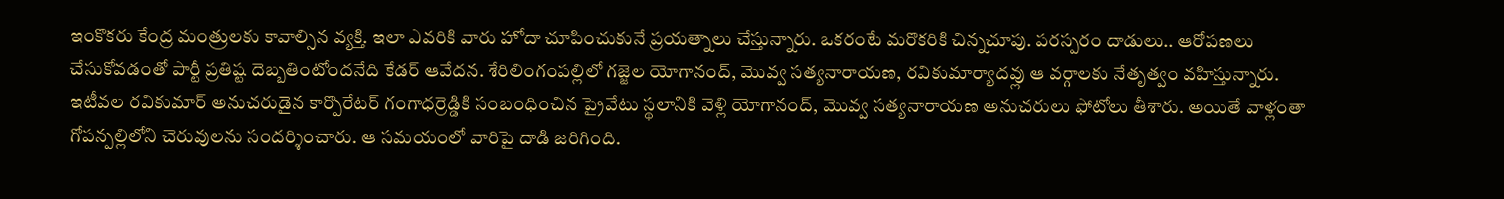ఇంకొకరు కేంద్ర మంత్రులకు కావాల్సిన వ్యక్తి. ఇలా ఎవరికి వారు హోదా చూపించుకునే ప్రయత్నాలు చేస్తున్నారు. ఒకరంటే మరొకరికి చిన్నచూపు. పరస్పరం దాడులు.. ఆరోపణలు చేసుకోవడంతో పార్టీ ప్రతిష్ట దెబ్బతింటోందనేది కేడర్ ఆవేదన. శేరిలింగంపల్లిలో గజ్జెల యోగానంద్, మొవ్వ సత్యనారాయణ, రవికుమార్యాదవ్లు ఆ వర్గాలకు నేతృత్వం వహిస్తున్నారు.
ఇటీవల రవికుమార్ అనుచరుడైన కార్పొరేటర్ గంగాధర్రెడ్డికి సంబంధించిన ప్రైవేటు స్థలానికి వెళ్లి యోగానంద్, మొవ్వ సత్యనారాయణ అనుచరులు ఫోటోలు తీశారు. అయితే వాళ్లంతా గోపన్పల్లిలోని చెరువులను సందర్శించారు. ఆ సమయంలో వారిపై దాడి జరిగింది.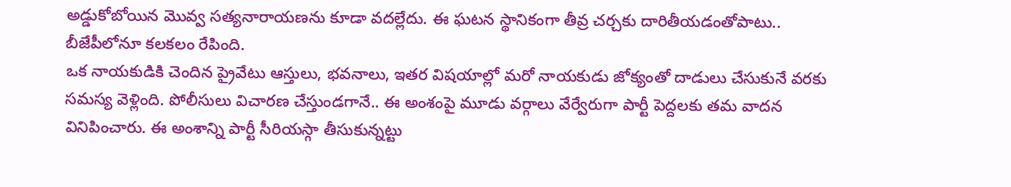అడ్డుకోబోయిన మొవ్వ సత్యనారాయణను కూడా వదల్లేదు. ఈ ఘటన స్థానికంగా తీవ్ర చర్చకు దారితీయడంతోపాటు.. బీజేపీలోనూ కలకలం రేపింది.
ఒక నాయకుడికి చెందిన ప్రైవేటు ఆస్తులు, భవనాలు, ఇతర విషయాల్లో మరో నాయకుడు జోక్యంతో దాడులు చేసుకునే వరకు సమస్య వెళ్లింది. పోలీసులు విచారణ చేస్తుండగానే.. ఈ అంశంపై మూడు వర్గాలు వేర్వేరుగా పార్టీ పెద్దలకు తమ వాదన వినిపించారు. ఈ అంశాన్ని పార్టీ సీరియస్గా తీసుకున్నట్టు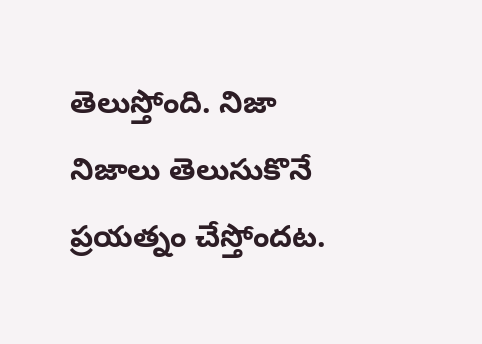తెలుస్తోంది. నిజా నిజాలు తెలుసుకొనే ప్రయత్నం చేస్తోందట.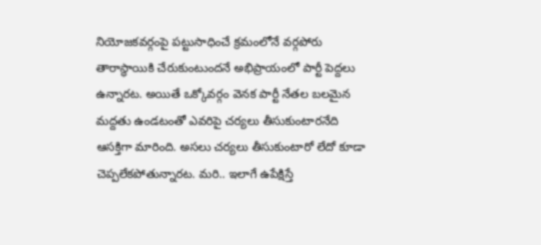నియోజకవర్గంపై పట్టుసాధించే క్రమంలోనే వర్గపోరు తారాస్థాయికి చేరుకుంటుందనే అభిప్రాయంలో పార్టీ పెద్దలు ఉన్నారట. అయితే ఒక్కోవర్గం వెనక పార్టీ నేతల బలమైన మద్దతు ఉండటంతో ఎవరిపై చర్యలు తీసుకుంటారనేది ఆసక్తిగా మారింది. అసలు చర్యలు తీసుకుంటారో లేదో కూడా చెప్పలేకపోతున్నారట. మరి.. ఇలాగే ఉపేక్షిస్తే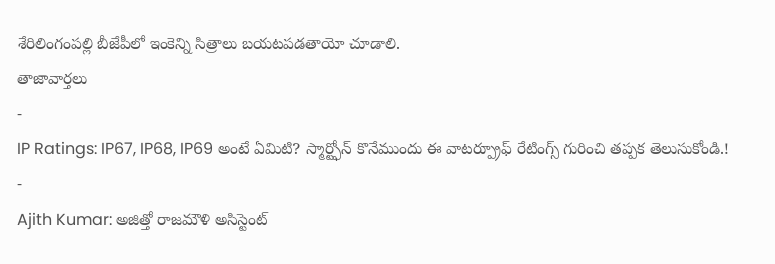శేరిలింగంపల్లి బీజేపీలో ఇంకెన్ని సిత్రాలు బయటపడతాయో చూడాలి.
తాజావార్తలు
-
IP Ratings: IP67, IP68, IP69 అంటే ఏమిటి? స్మార్ట్ఫోన్ కొనేముందు ఈ వాటర్ప్రూఫ్ రేటింగ్స్ గురించి తప్పక తెలుసుకోండి.!
-
Ajith Kumar: అజిత్తో రాజమౌళి అసిస్టెంట్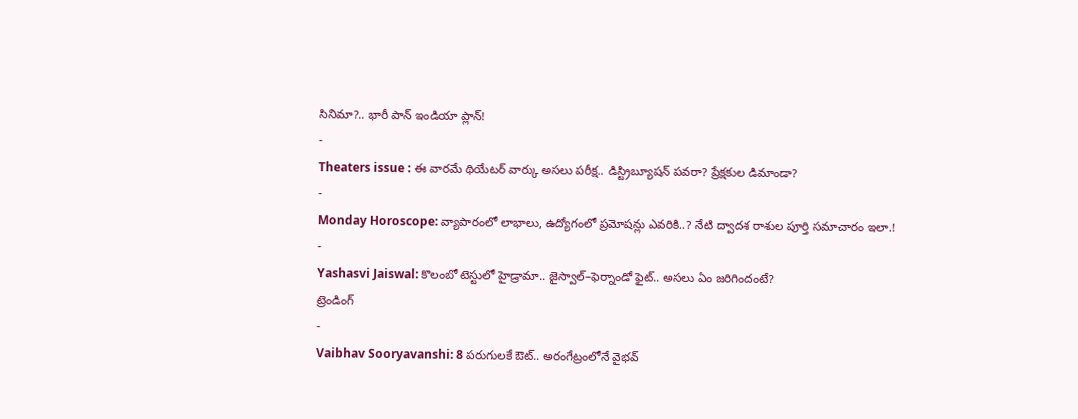సినిమా?.. భారీ పాన్ ఇండియా ప్లాన్!
-
Theaters issue : ఈ వారమే థియేటర్ వార్కు అసలు పరీక్ష.. డిస్ట్రిబ్యూషన్ పవరా? ప్రేక్షకుల డిమాండా?
-
Monday Horoscope: వ్యాపారంలో లాభాలు, ఉద్యోగంలో ప్రమోషన్లు ఎవరికి..? నేటి ద్వాదశ రాశుల పూర్తి సమాచారం ఇలా.!
-
Yashasvi Jaiswal: కొలంబో టెస్టులో హైడ్రామా.. జైస్వాల్–ఫెర్నాండో ఫైట్.. అసలు ఏం జరిగిందంటే?
ట్రెండింగ్
-
Vaibhav Sooryavanshi: 8 పరుగులకే ఔట్.. అరంగేట్రంలోనే వైభవ్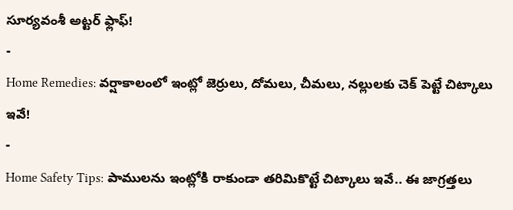సూర్యవంశీ అట్టర్ ఫ్లాఫ్!
-
Home Remedies: వర్షాకాలంలో ఇంట్లో జెర్రులు, దోమలు, చీమలు, నల్లులకు చెక్ పెట్టే చిట్కాలు ఇవే!
-
Home Safety Tips: పాములను ఇంట్లోకి రాకుండా తరిమికొట్టే చిట్కాలు ఇవే.. ఈ జాగ్రత్తలు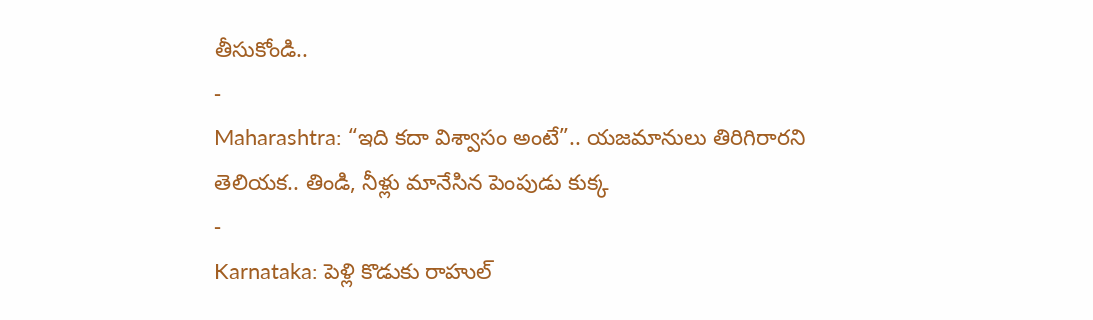తీసుకోండి..
-
Maharashtra: “ఇది కదా విశ్వాసం అంటే”.. యజమానులు తిరిగిరారని తెలియక.. తిండి, నీళ్లు మానేసిన పెంపుడు కుక్క
-
Karnataka: పెళ్లి కొడుకు రాహుల్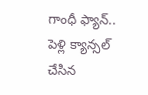గాంధీ ఫ్యాన్.. పెళ్లి క్యాన్సల్ చేసిన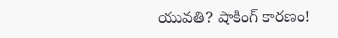యువతి? షాకింగ్ కారణం!